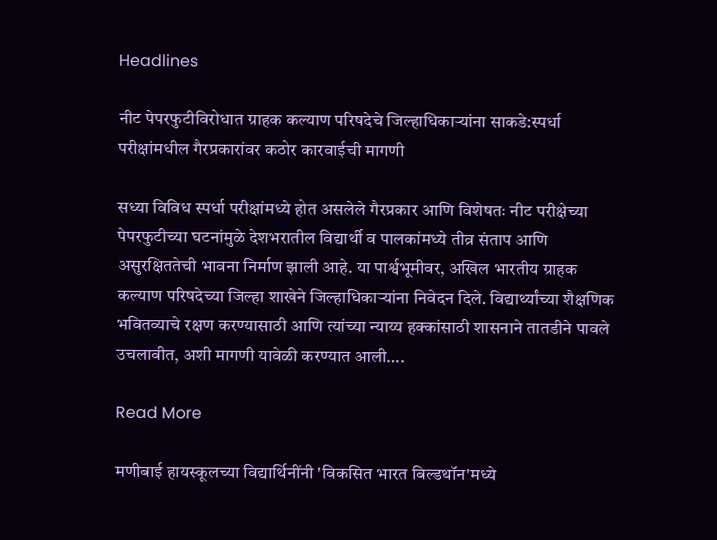Headlines

नीट पेपरफुटीविरोधात ग्राहक कल्याण परिषदेचे जिल्हाधिकाऱ्यांना साकडे:स्पर्धा परीक्षांमधील गैरप्रकारांवर कठोर कारवाईची मागणी

सध्या विविध स्पर्धा परीक्षांमध्ये होत असलेले गैरप्रकार आणि विशेषतः नीट परीक्षेच्या पेपरफुटीच्या घटनांमुळे देशभरातील विद्यार्थी व पालकांमध्ये तीव्र संताप आणि असुरक्षिततेची भावना निर्माण झाली आहे. या पार्श्वभूमीवर, अखिल भारतीय ग्राहक कल्याण परिषदेच्या जिल्हा शाखेने जिल्हाधिकाऱ्यांना निवेदन दिले. विद्यार्थ्यांच्या शैक्षणिक भवितव्याचे रक्षण करण्यासाठी आणि त्यांच्या न्याय्य हक्कांसाठी शासनाने तातडीने पावले उचलावीत, अशी मागणी यावेळी करण्यात आली….

Read More

मणीबाई हायस्कूलच्या विद्यार्थिनींनी 'विकसित भारत बिल्डथॉन'मध्ये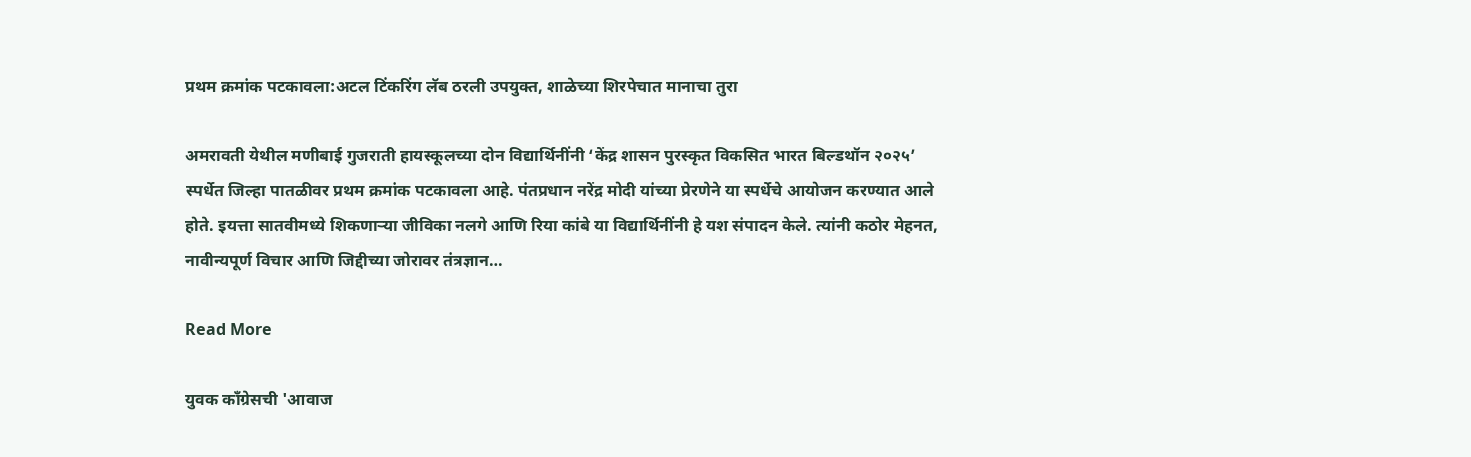प्रथम क्रमांक पटकावला:अटल टिंकरिंग लॅब ठरली उपयुक्त, शाळेच्या शिरपेचात मानाचा तुरा

अमरावती येथील मणीबाई गुजराती हायस्कूलच्या दोन विद्यार्थिनींनी ‘केंद्र शासन पुरस्कृत विकसित भारत बिल्डथॉन २०२५’ स्पर्धेत जिल्हा पातळीवर प्रथम क्रमांक पटकावला आहे. पंतप्रधान नरेंद्र मोदी यांच्या प्रेरणेने या स्पर्धेचे आयोजन करण्यात आले होते. इयत्ता सातवीमध्ये शिकणाऱ्या जीविका नलगे आणि रिया कांबे या विद्यार्थिनींनी हे यश संपादन केले. त्यांनी कठोर मेहनत, नावीन्यपूर्ण विचार आणि जिद्दीच्या जोरावर तंत्रज्ञान…

Read More

युवक काँग्रेसची 'आवाज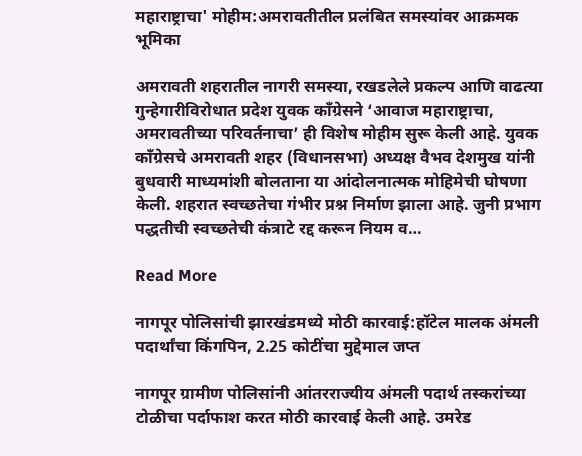महाराष्ट्राचा' मोहीम:अमरावतीतील प्रलंबित समस्यांवर आक्रमक भूमिका

अमरावती शहरातील नागरी समस्या, रखडलेले प्रकल्प आणि वाढत्या गुन्हेगारीविरोधात प्रदेश युवक काँग्रेसने ‘आवाज महाराष्ट्राचा, अमरावतीच्या परिवर्तनाचा’ ही विशेष मोहीम सुरू केली आहे. युवक काँग्रेसचे अमरावती शहर (विधानसभा) अध्यक्ष वैभव देशमुख यांनी बुधवारी माध्यमांशी बोलताना या आंदोलनात्मक मोहिमेची घोषणा केली. शहरात स्वच्छतेचा गंभीर प्रश्न निर्माण झाला आहे. जुनी प्रभाग पद्धतीची स्वच्छतेची कंत्राटे रद्द करून नियम व…

Read More

नागपूर पोलिसांची झारखंडमध्ये मोठी कारवाई:हॉटेल मालक अंमली पदार्थांचा किंगपिन, 2.25 कोटींचा मुद्देमाल जप्त

नागपूर ग्रामीण पोलिसांनी आंतरराज्यीय अंमली पदार्थ तस्करांच्या टोळीचा पर्दाफाश करत मोठी कारवाई केली आहे. उमरेड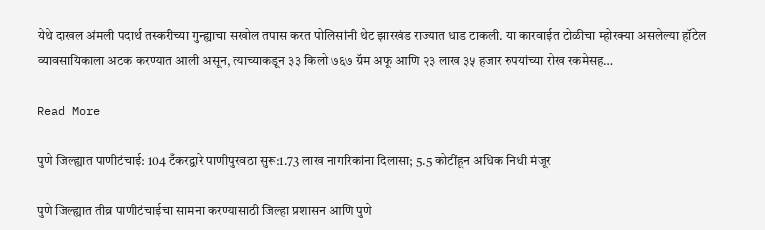येथे दाखल अंमली पदार्थ तस्करीच्या गुन्ह्याचा सखोल तपास करत पोलिसांनी थेट झारखंड राज्यात धाड टाकली. या कारवाईत टोळीचा म्होरक्या असलेल्या हॉटेल व्यावसायिकाला अटक करण्यात आली असून, त्याच्याकडून ३३ किलो ७६७ ग्रॅम अफू आणि २३ लाख ३५ हजार रुपयांच्या रोख रकमेसह…

Read More

पुणे जिल्ह्यात पाणीटंचाई: 104 टँकरद्वारे पाणीपुरवठा सुरू:1.73 लाख नागरिकांना दिलासा; 5.5 कोटींहून अधिक निधी मंजूर

पुणे जिल्ह्यात तीव्र पाणीटंचाईचा सामना करण्यासाठी जिल्हा प्रशासन आणि पुणे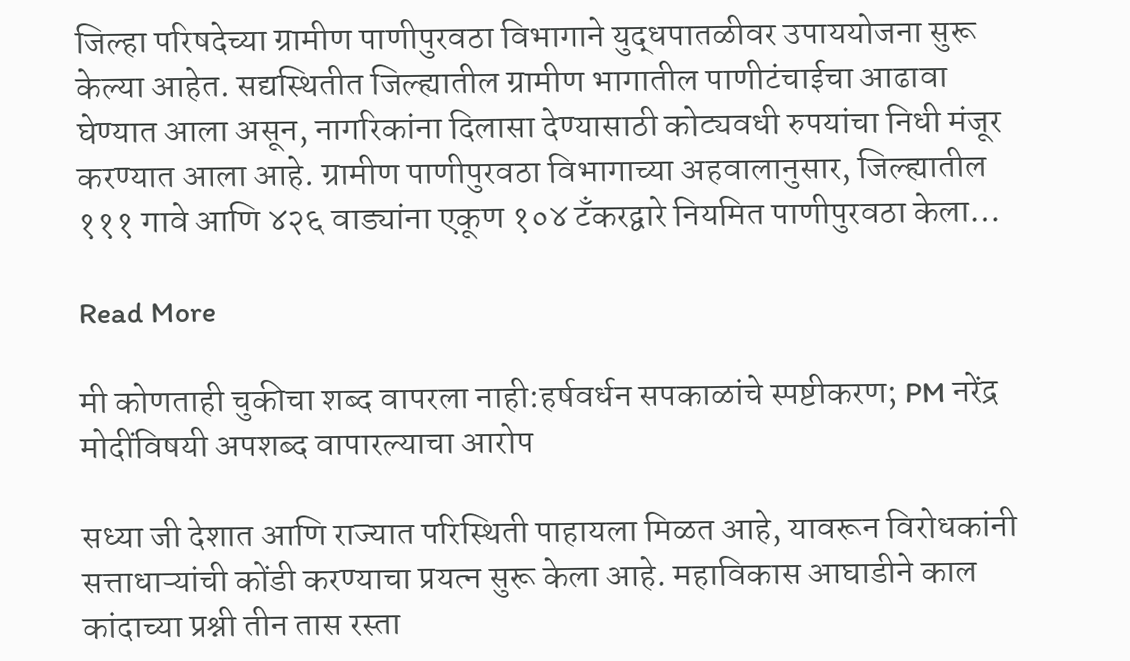जिल्हा परिषदेच्या ग्रामीण पाणीपुरवठा विभागाने युद्धपातळीवर उपाययोजना सुरू केल्या आहेत. सद्यस्थितीत जिल्ह्यातील ग्रामीण भागातील पाणीटंचाईचा आढावा घेण्यात आला असून, नागरिकांना दिलासा देण्यासाठी कोट्यवधी रुपयांचा निधी मंजूर करण्यात आला आहे. ग्रामीण पाणीपुरवठा विभागाच्या अहवालानुसार, जिल्ह्यातील १११ गावे आणि ४२६ वाड्यांना एकूण १०४ टँकरद्वारे नियमित पाणीपुरवठा केला…

Read More

मी कोणताही चुकीचा शब्द वापरला नाही:हर्षवर्धन सपकाळांचे स्पष्टीकरण; PM नरेंद्र मोदींविषयी अपशब्द वापारल्याचा आरोप

सध्या जी देशात आणि राज्यात परिस्थिती पाहायला मिळत आहे, यावरून विरोधकांनी सत्ताधाऱ्यांची कोंडी करण्याचा प्रयत्न सुरू केला आहे. महाविकास आघाडीने काल कांदाच्या प्रश्नी तीन तास रस्ता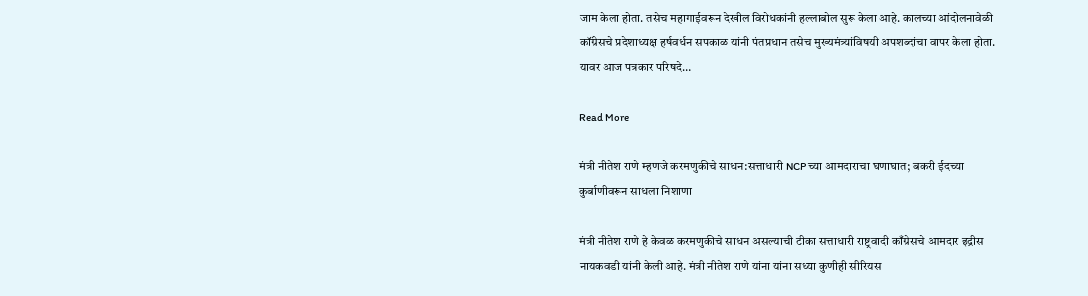जाम केला होता. तसेच महागाईवरून देखील विरोधकांनी हल्लाबोल सुरू केला आहे. कालच्या आंदोलनावेळी कॉंग्रेसचे प्रदेशाध्यक्ष हर्षवर्धन सपकाळ यांनी पंतप्रधान तसेच मुख्यमंत्र्यांविषयी अपशब्दांचा वापर केला होता. यावर आज पत्रकार परिषदे…

Read More

मंत्री नीतेश राणे म्हणजे करमणुकीचे साधन:सत्ताधारी NCP च्या आमदाराचा घणाघात; बकरी ईदच्या कुर्बाणीवरून साधला निशाणा

मंत्री नीतेश राणे हे केवळ करमणुकीचे साधन असल्याची टीका सत्ताधारी राष्ट्रवादी काँग्रेसचे आमदार इद्रीस नायकवडी यांनी केली आहे. मंत्री नीतेश राणे यांना यांना सध्या कुणीही सीरियस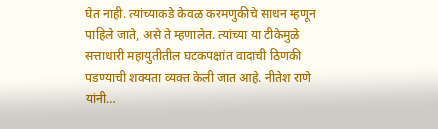घेत नाही. त्यांच्याकडे केवळ करमणुकीचे साधन म्हणून पाहिले जाते, असे ते म्हणालेत. त्यांच्या या टीकेमुळे सत्ताधारी महायुतीतील घटकपक्षांत वादाची ठिणकी पडण्याची शक्यता व्यक्त केली जात आहे. नीतेश राणे यांनी…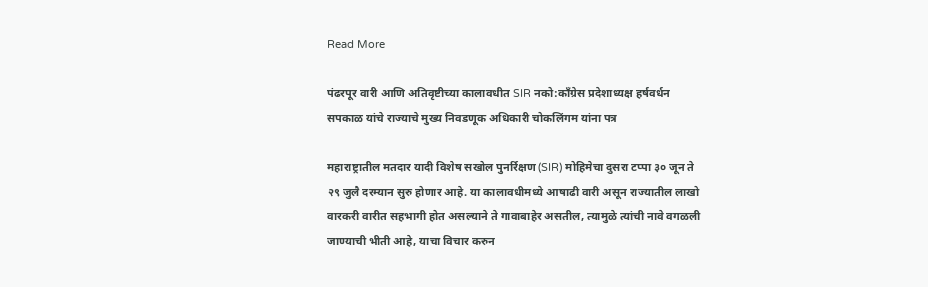Read More

पंढरपूर वारी आणि अतिवृष्टीच्या कालावधीत SIR नको:काँग्रेस प्रदेशाध्यक्ष हर्षवर्धन सपकाळ यांचे राज्याचे मुख्य निवडणूक अधिकारी चोकलिंगम यांना पत्र

महाराष्ट्रातील मतदार यादी विशेष सखोल पुनर्रिक्षण (SIR) मोहिमेचा दुसरा टप्पा ३० जून ते २९ जुलै दरम्यान सुरु होणार आहे. या कालावधीमध्ये आषाढी वारी असून राज्यातील लाखो वारकरी वारीत सहभागी होत असल्याने ते गावाबाहेर असतील, त्यामुळे त्यांची नावे वगळली जाण्याची भीती आहे, याचा विचार करुन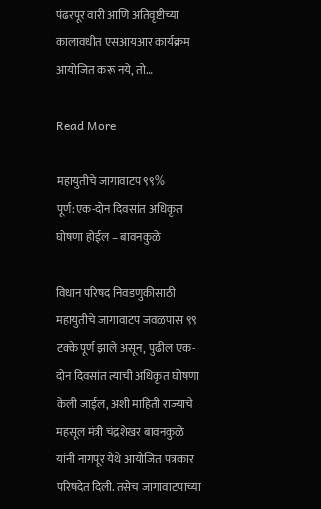पंढरपूर वारी आणि अतिवृष्टीच्या कालावधीत एसआयआर कार्यक्रम आयोजित करू नये, तो…

Read More

महायुतीचे जागावाटप ९९% पूर्ण:एक-दोन दिवसांत अधिकृत घोषणा होईल – बावनकुळे

विधान परिषद निवडणुकीसाठी महायुतीचे जागावाटप जवळपास ९९ टक्के पूर्ण झाले असून, पुढील एक-दोन दिवसांत त्याची अधिकृत घोषणा केली जाईल, अशी माहिती राज्याचे महसूल मंत्री चंद्रशेखर बावनकुळे यांनी नागपूर येथे आयोजित पत्रकार परिषदेत दिली. तसेच जागावाटपाच्या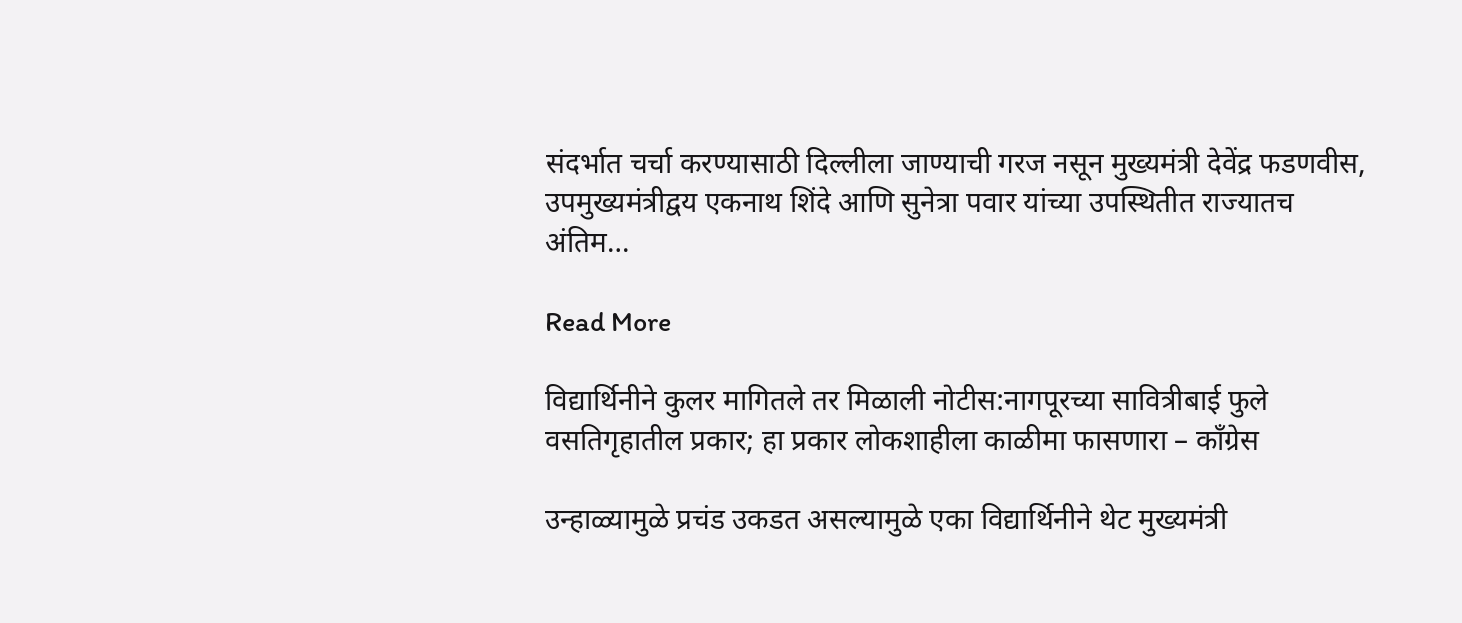संदर्भात चर्चा करण्यासाठी दिल्लीला जाण्याची गरज नसून मुख्यमंत्री देवेंद्र फडणवीस, उपमुख्यमंत्रीद्वय एकनाथ शिंदे आणि सुनेत्रा पवार यांच्या उपस्थितीत राज्यातच अंतिम…

Read More

विद्यार्थिनीने कुलर मागितले तर मिळाली नोटीस:नागपूरच्या सावित्रीबाई फुले वसतिगृहातील प्रकार; हा प्रकार लोकशाहीला काळीमा फासणारा – काँग्रेस

उन्हाळ्यामुळे प्रचंड उकडत असल्यामुळे एका विद्यार्थिनीने थेट मुख्यमंत्री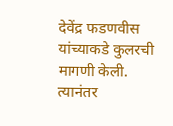देवेंद्र फडणवीस यांच्याकडे कुलरची मागणी केली. त्यानंतर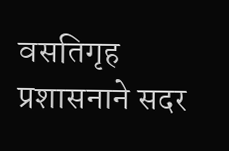वसतिगृह प्रशासनाने सदर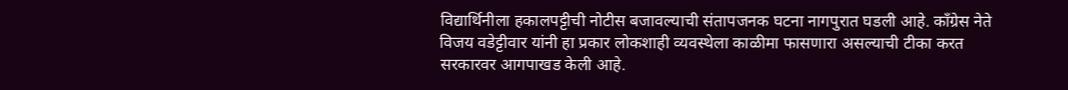विद्यार्थिनीला हकालपट्टीची नोटीस बजावल्याची संतापजनक घटना नागपुरात घडली आहे. काँग्रेस नेते विजय वडेट्टीवार यांनी हा प्रकार लोकशाही व्यवस्थेला काळीमा फासणारा असल्याची टीका करत सरकारवर आगपाखड केली आहे.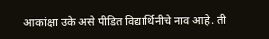आकांक्षा उके असे पीडित विद्यार्थिनीचे नाव आहे. ती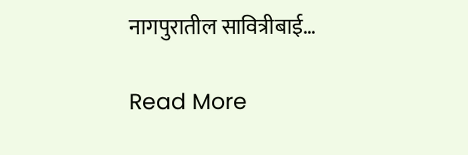नागपुरातील सावित्रीबाई…

Read More